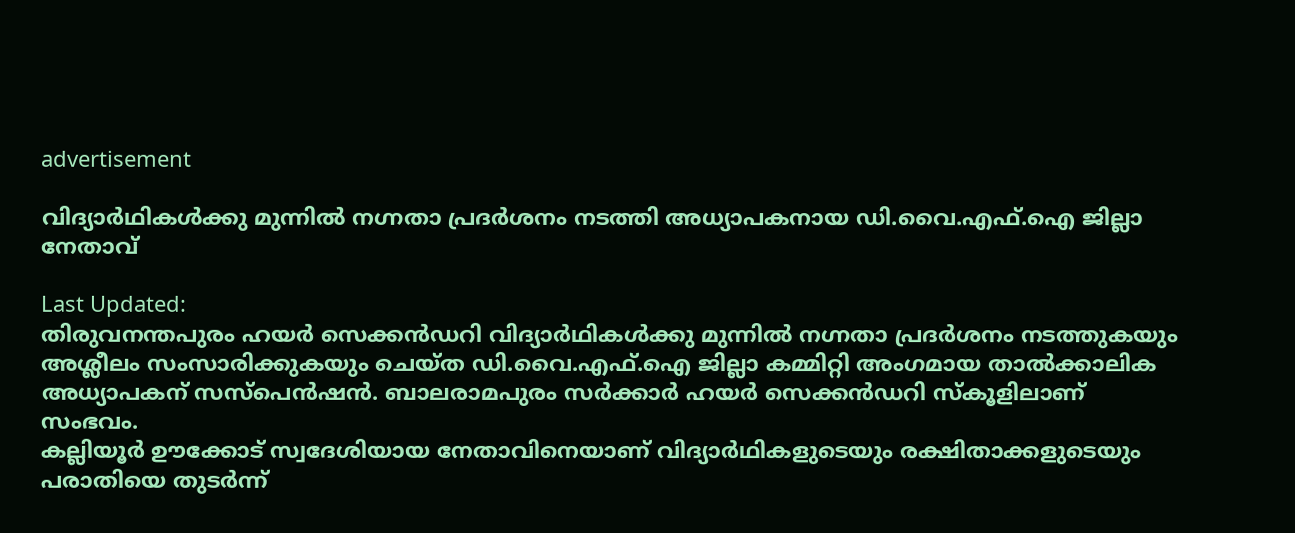advertisement

വിദ്യാര്‍ഥികള്‍ക്കു മുന്നില്‍ നഗ്നതാ പ്രദര്‍ശനം നടത്തി അധ്യാപകനായ ഡി.വൈ.എഫ്.ഐ ജില്ലാ നേതാവ്

Last Updated:
തിരുവനന്തപുരം ഹയര്‍ സെക്കന്‍ഡറി വിദ്യാര്‍ഥികള്‍ക്കു മുന്നില്‍ നഗ്നതാ പ്രദര്‍ശനം നടത്തുകയും അശ്ലീലം സംസാരിക്കുകയും ചെയ്ത ഡി.വൈ.എഫ്.ഐ ജില്ലാ കമ്മിറ്റി അംഗമായ താല്‍ക്കാലിക അധ്യാപകന് സസ്‌പെന്‍ഷന്‍. ബാലരാമപുരം സര്‍ക്കാര്‍ ഹയര്‍ സെക്കന്‍ഡറി സ്‌കൂളിലാണ് സംഭവം.
കല്ലിയൂര്‍ ഊക്കോട് സ്വദേശിയായ നേതാവിനെയാണ് വിദ്യാര്‍ഥികളുടെയും രക്ഷിതാക്കളുടെയും പരാതിയെ തുടര്‍ന്ന്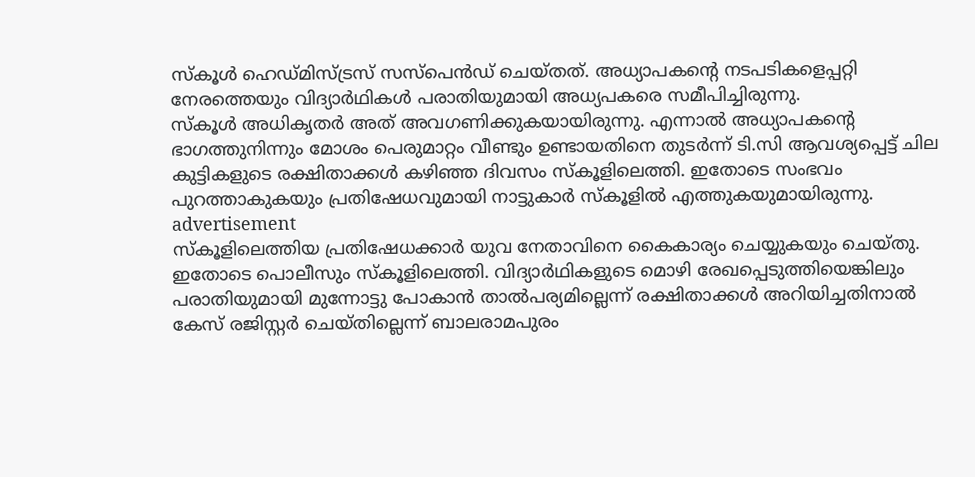സ്‌കൂള്‍ ഹെഡ്മിസ്ട്രസ് സസ്‌പെന്‍ഡ് ചെയ്തത്. അധ്യാപകന്റെ നടപടികളെപ്പറ്റി നേരത്തെയും വിദ്യാര്‍ഥികള്‍ പരാതിയുമായി അധ്യപകരെ സമീപിച്ചിരുന്നു.
സ്‌കൂള്‍ അധികൃതര്‍ അത് അവഗണിക്കുകയായിരുന്നു. എന്നാല്‍ അധ്യാപകന്റെ ഭാഗത്തുനിന്നും മോശം പെരുമാറ്റം വീണ്ടും ഉണ്ടായതിനെ തുടര്‍ന്ന് ടി.സി ആവശ്യപ്പെട്ട് ചില കുട്ടികളുടെ രക്ഷിതാക്കള്‍ കഴിഞ്ഞ ദിവസം സ്‌കൂളിലെത്തി. ഇതോടെ സംഭവം പുറത്താകുകയും പ്രതിഷേധവുമായി നാട്ടുകാര്‍ സ്‌കൂളില്‍ എത്തുകയുമായിരുന്നു.
advertisement
സ്‌കൂളിലെത്തിയ പ്രതിഷേധക്കാര്‍ യുവ നേതാവിനെ കൈകാര്യം ചെയ്യുകയും ചെയ്തു. ഇതോടെ പൊലീസും സ്‌കൂളിലെത്തി. വിദ്യാര്‍ഥികളുടെ മൊഴി രേഖപ്പെടുത്തിയെങ്കിലും പരാതിയുമായി മുന്നോട്ടു പോകാന്‍ താല്‍പര്യമില്ലെന്ന് രക്ഷിതാക്കള്‍ അറിയിച്ചതിനാല്‍ കേസ് രജിസ്റ്റര്‍ ചെയ്തില്ലെന്ന് ബാലരാമപുരം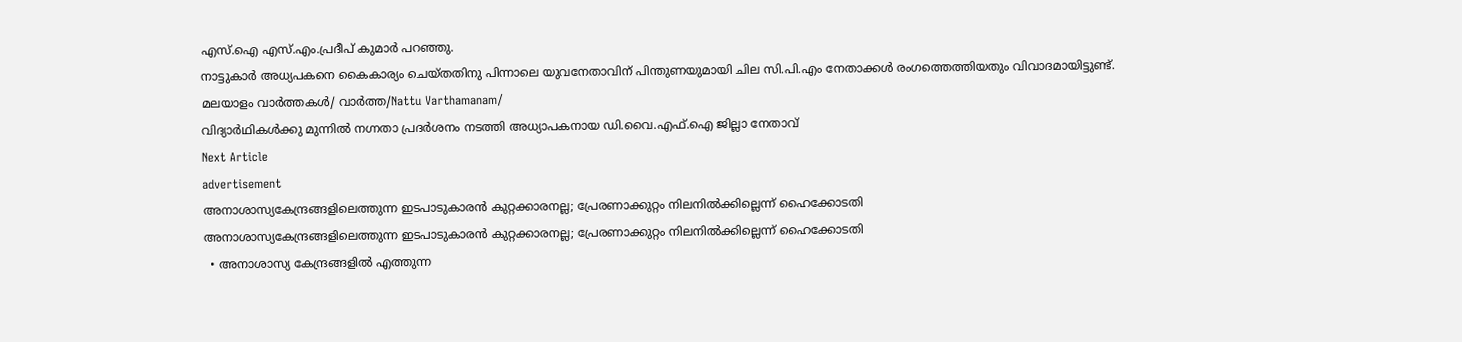എസ്.ഐ എസ്.എം.പ്രദീപ് കുമാര്‍ പറഞ്ഞു.
നാട്ടുകാര്‍ അധ്യപകനെ കൈകാര്യം ചെയ്തതിനു പിന്നാലെ യുവനേതാവിന് പിന്തുണയുമായി ചില സി.പി.എം നേതാക്കള്‍ രംഗത്തെത്തിയതും വിവാദമായിട്ടുണ്ട്.
മലയാളം വാർത്തകൾ/ വാർത്ത/Nattu Varthamanam/
വിദ്യാര്‍ഥികള്‍ക്കു മുന്നില്‍ നഗ്നതാ പ്രദര്‍ശനം നടത്തി അധ്യാപകനായ ഡി.വൈ.എഫ്.ഐ ജില്ലാ നേതാവ്
Next Article
advertisement
അനാശാസ്യകേന്ദ്രങ്ങളിലെത്തുന്ന ഇടപാടുകാരൻ കുറ്റക്കാരനല്ല; പ്രേരണാക്കുറ്റം നിലനിൽക്കില്ലെന്ന് ഹൈക്കോടതി
അനാശാസ്യകേന്ദ്രങ്ങളിലെത്തുന്ന ഇടപാടുകാരൻ കുറ്റക്കാരനല്ല; പ്രേരണാക്കുറ്റം നിലനിൽക്കില്ലെന്ന് ഹൈക്കോടതി
  • അനാശാസ്യ കേന്ദ്രങ്ങളിൽ എത്തുന്ന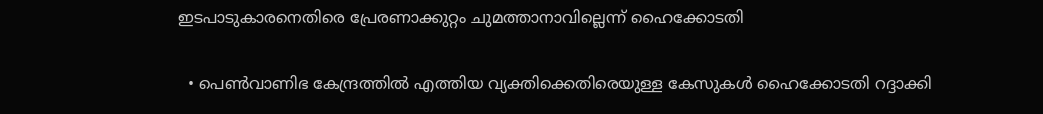ഇടപാടുകാരനെതിരെ പ്രേരണാക്കുറ്റം ചുമത്താനാവില്ലെന്ന് ഹൈക്കോടതി

  • പെൺവാണിഭ കേന്ദ്രത്തിൽ എത്തിയ വ്യക്തിക്കെതിരെയുള്ള കേസുകൾ ഹൈക്കോടതി റദ്ദാക്കി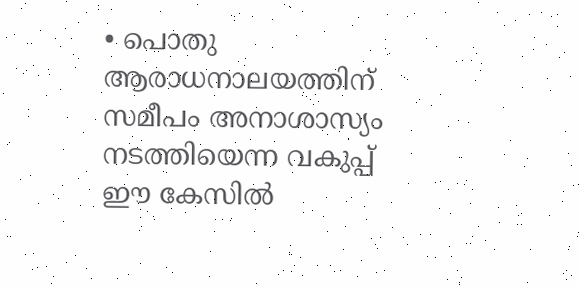• പൊതു ആരാധനാലയത്തിന് സമീപം അനാശാസ്യം നടത്തിയെന്ന വകുപ്പ് ഈ കേസിൽ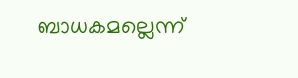ബാധകമല്ലെന്ന്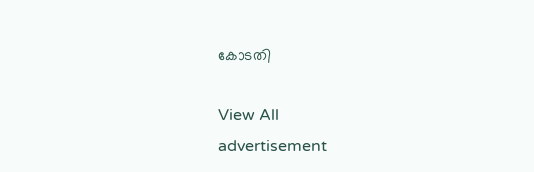കോടതി

View All
advertisement